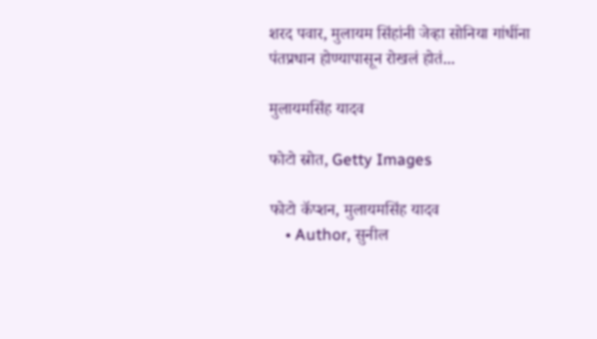शरद पवार, मुलायम सिंहांनी जेव्हा सोनिया गांधींना पंतप्रधान होण्यापासून रोखलं होतं...

मुलायमसिंह यादव

फोटो स्रोत, Getty Images

फोटो कॅप्शन, मुलायमसिंह यादव
    • Author, सुनील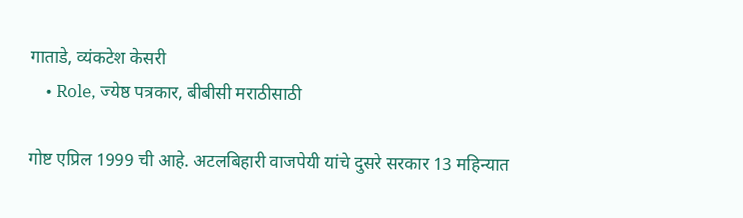गाताडे, व्यंकटेश केसरी
    • Role, ज्येष्ठ पत्रकार, बीबीसी मराठीसाठी

गोष्ट एप्रिल 1999 ची आहे. अटलबिहारी वाजपेयी यांचे दुसरे सरकार 13 महिन्यात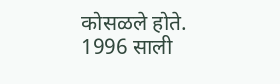कोसळले होते. 1996 साली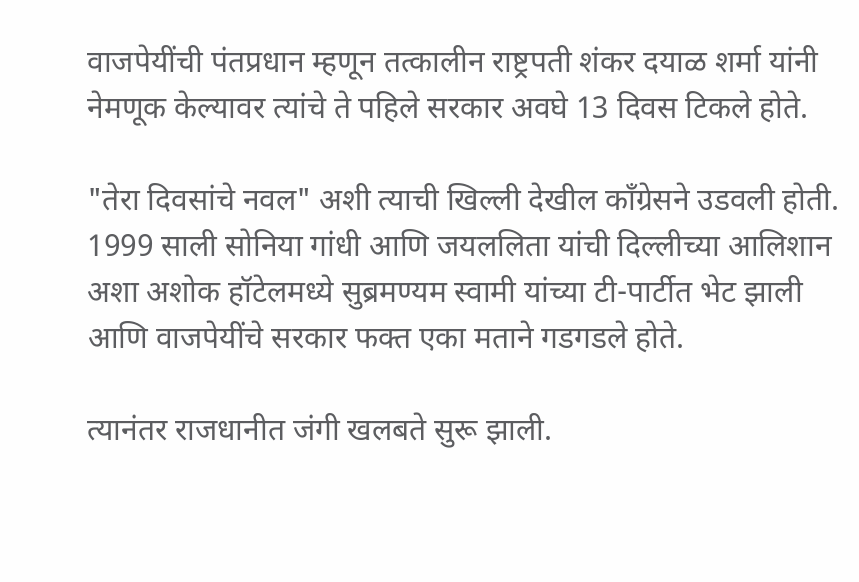वाजपेयींची पंतप्रधान म्हणून तत्कालीन राष्ट्रपती शंकर दयाळ शर्मा यांनी नेमणूक केल्यावर त्यांचे ते पहिले सरकार अवघे 13 दिवस टिकले होते.

"तेरा दिवसांचे नवल" अशी त्याची खिल्ली देखील काँग्रेसने उडवली होती. 1999 साली सोनिया गांधी आणि जयललिता यांची दिल्लीच्या आलिशान अशा अशोक हॉटेलमध्ये सुब्रमण्यम स्वामी यांच्या टी-पार्टीत भेट झाली आणि वाजपेयींचे सरकार फक्त एका मताने गडगडले होते.

त्यानंतर राजधानीत जंगी खलबते सुरू झाली.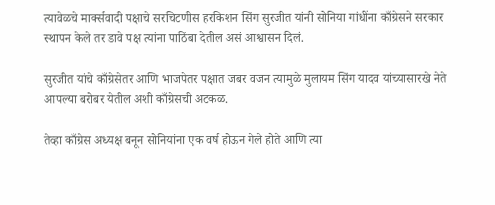त्यावेळचे मार्क्सवादी पक्षाचे सरचिटणीस हरकिशन सिंग सुरजीत यांनी सोनिया गांधींना काँग्रेसने सरकार स्थापन केले तर डावे पक्ष त्यांना पाठिंबा देतील असं आश्वासन दिलं.

सुरजीत यांचे काँग्रेसेतर आणि भाजपेतर पक्षात जबर वजन त्यामुळे मुलायम सिंग यादव यांच्यासारखे नेते आपल्या बरोबर येतील अशी काँग्रेसची अटकळ.

तेव्हा काँग्रेस अध्यक्ष बनून सोनियांना एक वर्ष होऊन गेले होते आणि त्या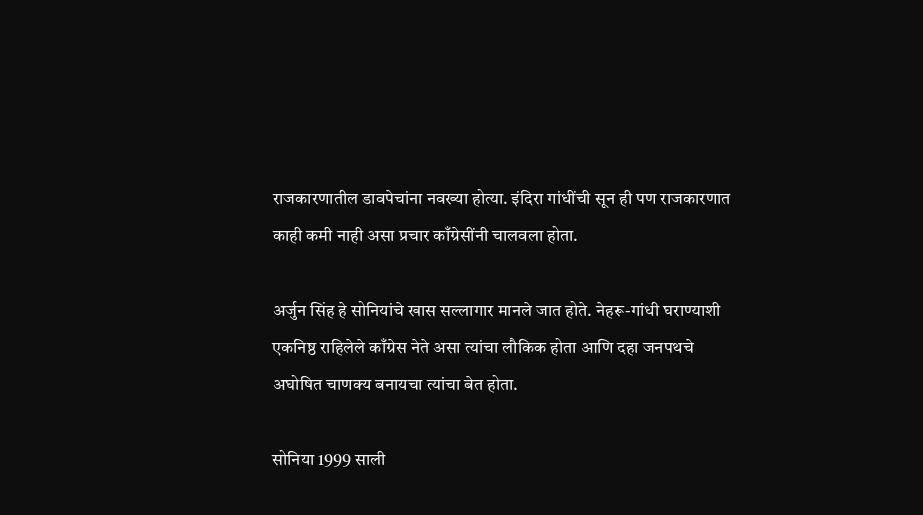राजकारणातील डावपेचांना नवख्या होत्या. इंदिरा गांधींची सून ही पण राजकारणात काही कमी नाही असा प्रचार काँग्रेसींनी चालवला होता.

अर्जुन सिंह हे सोनियांचे खास सल्लागार मानले जात होते. नेहरू-गांधी घराण्याशी एकनिष्ठ राहिलेले काँग्रेस नेते असा त्यांचा लौकिक होता आणि दहा जनपथचे अघोषित चाणक्य बनायचा त्यांचा बेत होता.

सोनिया 1999 साली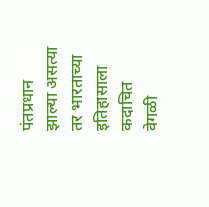पंतप्रधान झाल्या असत्या तर भारताच्या इतिहासाला कदाचित वेगळी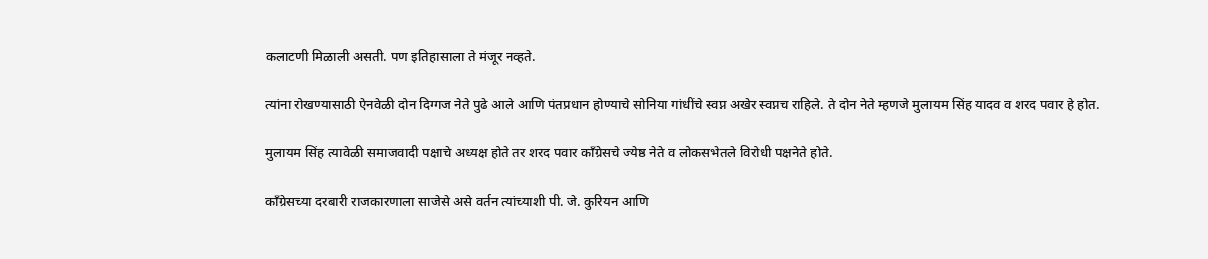कलाटणी मिळाली असती. पण इतिहासाला ते मंजूर नव्हते.

त्यांना रोखण्यासाठी ऐनवेळी दोन दिग्गज नेते पुढे आले आणि पंतप्रधान होण्याचे सोनिया गांधींचे स्वप्न अखेर स्वप्नच राहिले. ते दोन नेते म्हणजे मुलायम सिंह यादव व शरद पवार हे होत.

मुलायम सिंह त्यावेळी समाजवादी पक्षाचे अध्यक्ष होते तर शरद पवार काँग्रेसचे ज्येष्ठ नेते व लोकसभेतले विरोधी पक्षनेते होते.

काँग्रेसच्या दरबारी राजकारणाला साजेसे असे वर्तन त्यांच्याशी पी. जे. कुरियन आणि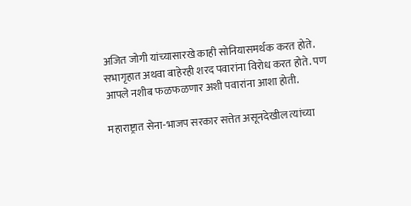अजित जोगी यांच्यासारखे काही सोनियासमर्थक करत होते. सभागृहात अथवा बाहेरही शरद पवारांना विरोध करत होते. पण आपले नशीब फळफळणार अशी पवारांना आशा होती.

महाराष्ट्रात सेना-भाजप सरकार सत्तेत असूनदेखील त्यांच्या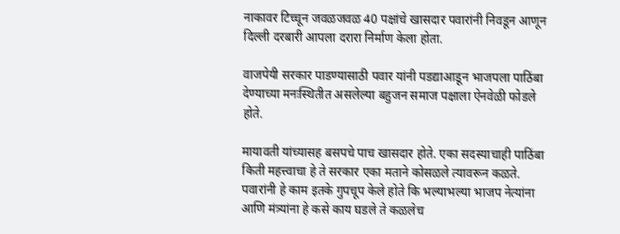नाकावर टिच्चून जवळजवळ 40 पक्षांचे खासदार पवारांनी निवडून आणून दिल्ली दरबारी आपला दरारा निर्माण केला होता.

वाजपेयी सरकार पाडण्यासाठी पवार यांनी पडद्याआडून भाजपला पाठिंबा देण्याच्या मनःस्थितीत असलेल्या बहुजन समाज पक्षाला ऐनवेळी फोडले होते.

मायावती यांच्यासह बसपचे पाच खासदार होते. एका सदस्याचाही पाठिंबा किती महत्त्वाचा हे ते सरकार एका मताने कोसळले त्यावरून कळते. पवारांनी हे काम इतके गुपचूप केले होते कि भल्याभल्या भाजप नेत्यांना आणि मंत्र्यांना हे कसे काय घडले ते कळलेच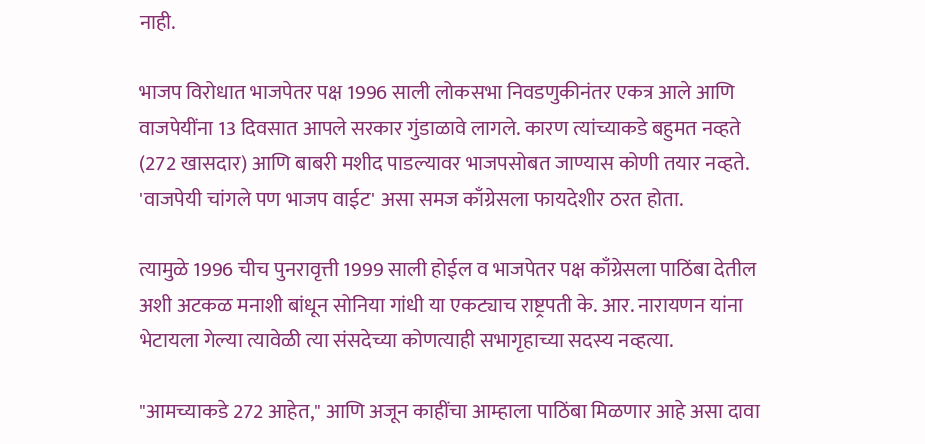नाही.

भाजप विरोधात भाजपेतर पक्ष 1996 साली लोकसभा निवडणुकीनंतर एकत्र आले आणि वाजपेयींना 13 दिवसात आपले सरकार गुंडाळावे लागले. कारण त्यांच्याकडे बहुमत नव्हते (272 खासदार) आणि बाबरी मशीद पाडल्यावर भाजपसोबत जाण्यास कोणी तयार नव्हते. 'वाजपेयी चांगले पण भाजप वाईट' असा समज काँग्रेसला फायदेशीर ठरत होता.

त्यामुळे 1996 चीच पुनरावृत्ती 1999 साली होईल व भाजपेतर पक्ष काँग्रेसला पाठिंबा देतील अशी अटकळ मनाशी बांधून सोनिया गांधी या एकट्याच राष्ट्रपती के. आर. नारायणन यांना भेटायला गेल्या त्यावेळी त्या संसदेच्या कोणत्याही सभागृहाच्या सदस्य नव्हत्या.

"आमच्याकडे 272 आहेत," आणि अजून काहींचा आम्हाला पाठिंबा मिळणार आहे असा दावा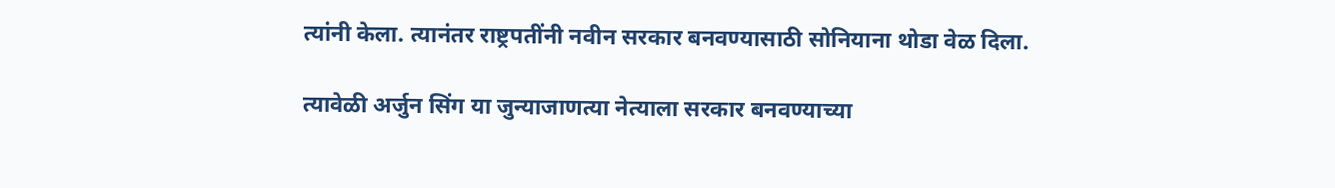त्यांनी केला. त्यानंतर राष्ट्रपतींनी नवीन सरकार बनवण्यासाठी सोनियाना थोडा वेळ दिला.

त्यावेळी अर्जुन सिंग या जुन्याजाणत्या नेत्याला सरकार बनवण्याच्या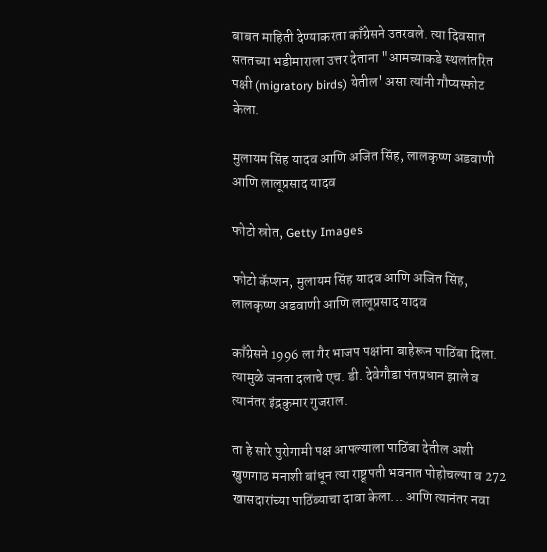बाबत माहिती देण्याकरता काँग्रेसने उतरवले. त्या दिवसात सततच्या भडीमाराला उत्तर देताना "आमच्याकडे स्थलांतरित पक्षी (migratory birds) येतील' असा त्यांनी गौप्यस्फोट केला.

मुलायम सिंह यादव आणि अजित सिंह, लालकृष्ण अडवाणी आणि लालूप्रसाद यादव

फोटो स्रोत, Getty Images

फोटो कॅप्शन, मुलायम सिंह यादव आणि अजित सिंह, लालकृष्ण अडवाणी आणि लालूप्रसाद यादव

काँग्रेसने 1996 ला गैर भाजप पक्षांना बाहेरून पाठिंबा दिला. त्यामुळे जनता दलाचे एच. डी. देवेगौडा पंतप्रधान झाले व त्यानंतर इंद्रकुमार गुजराल.

ता हे सारे पुरोगामी पक्ष आपल्याला पाठिंबा देतील अशी खुणगाठ मनाशी बांधून त्या राष्ट्र्पती भवनात पोहोचल्या व 272 खासदारांच्या पाठिंब्याचा दावा केला... आणि त्यानंतर नवा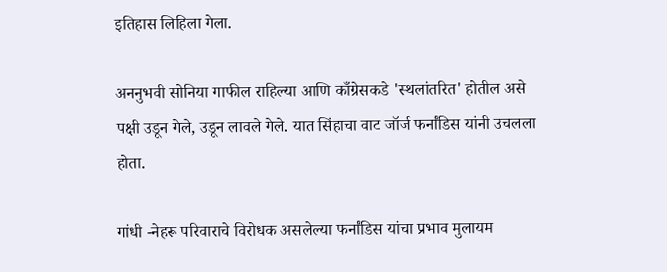इतिहास लिहिला गेला.

अननुभवी सोनिया गाफील राहिल्या आणि काँग्रेसकडे 'स्थलांतरित' होतील असे पक्षी उडून गेले, उडून लावले गेले. यात सिंहाचा वाट जॉर्ज फर्नांडिस यांनी उचलला होता.

गांधी -नेहरू परिवाराचे विरोधक असलेल्या फर्नांडिस यांचा प्रभाव मुलायम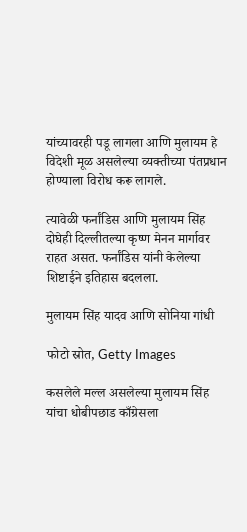यांच्यावरही पडू लागला आणि मुलायम हे विदेशी मूळ असलेल्या व्यक्तीच्या पंतप्रधान होण्याला विरोध करू लागले.

त्यावेळी फर्नांडिस आणि मुलायम सिंह दोघेही दिल्लीतल्या कृष्ण मेनन मार्गावर राहत असत. फर्नांडिस यांनी केलेल्या शिष्टाईने इतिहास बदलला.

मुलायम सिंह यादव आणि सोनिया गांधी

फोटो स्रोत, Getty Images

कसलेले मल्ल असलेल्या मुलायम सिंह यांचा धोबीपछाड काँग्रेसला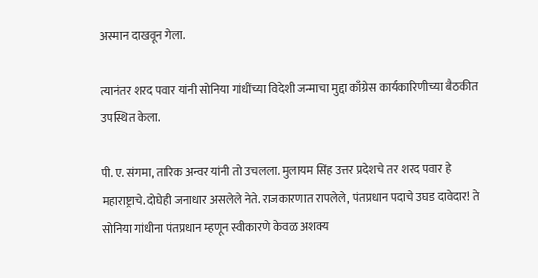अस्मान दाखवून गेला.

त्यानंतर शरद पवार यांनी सोनिया गांधींच्या विदेशी जन्माचा मुद्दा काँग्रेस कार्यकारिणीच्या बैठकीत उपस्थित केला.

पी. ए. संगमा, तारिक अन्वर यांनी तो उचलला. मुलायम सिंह उत्तर प्रदेशचे तर शरद पवार हे महाराष्ट्राचे. दोघेही जनाधार असलेले नेते. राजकारणात रापलेले, पंतप्रधान पदाचे उघड दावेदार! ते सोनिया गांधीना पंतप्रधान म्हणून स्वीकारणे केवळ अशक्य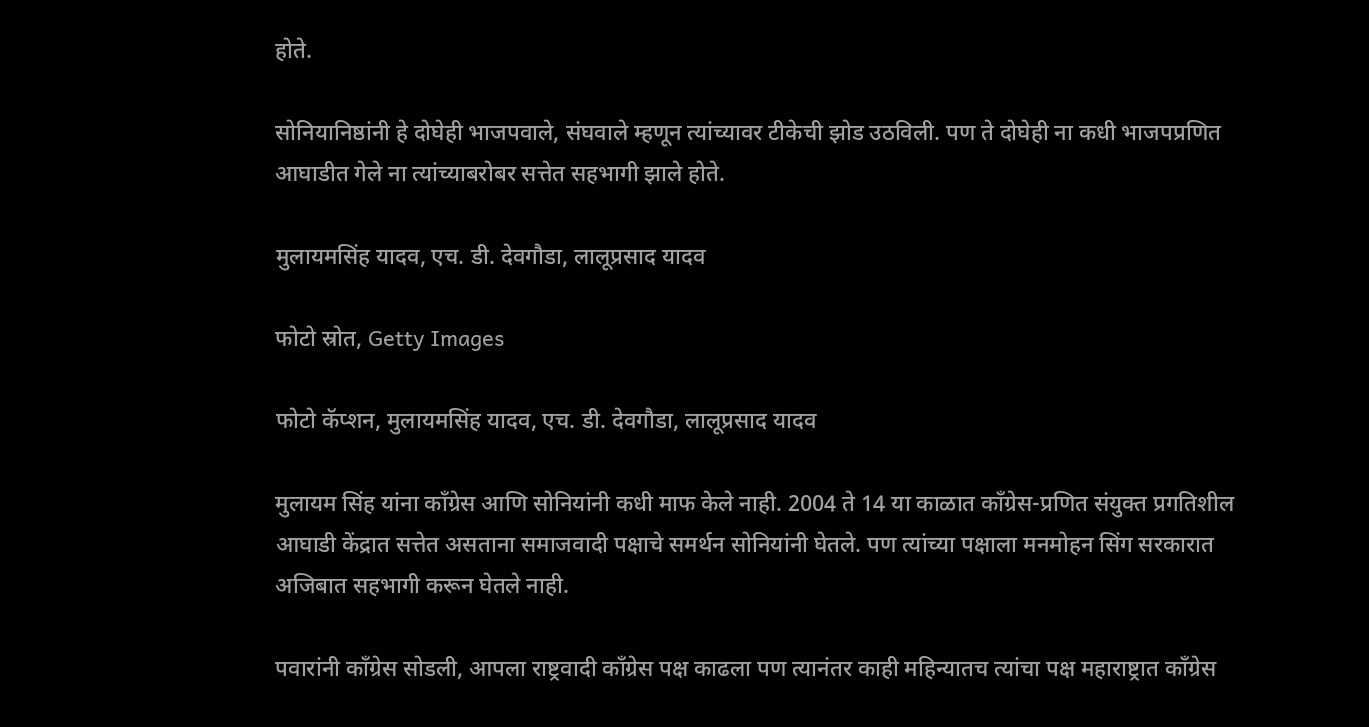होते.

सोनियानिष्ठांनी हे दोघेही भाजपवाले, संघवाले म्हणून त्यांच्यावर टीकेची झोड उठविली. पण ते दोघेही ना कधी भाजपप्रणित आघाडीत गेले ना त्यांच्याबरोबर सत्तेत सहभागी झाले होते.

मुलायमसिंह यादव, एच. डी. देवगौडा, लालूप्रसाद यादव

फोटो स्रोत, Getty Images

फोटो कॅप्शन, मुलायमसिंह यादव, एच. डी. देवगौडा, लालूप्रसाद यादव

मुलायम सिंह यांना काँग्रेस आणि सोनियांनी कधी माफ केले नाही. 2004 ते 14 या काळात काँग्रेस-प्रणित संयुक्त प्रगतिशील आघाडी केंद्रात सत्तेत असताना समाजवादी पक्षाचे समर्थन सोनियांनी घेतले. पण त्यांच्या पक्षाला मनमोहन सिंग सरकारात अजिबात सहभागी करून घेतले नाही.

पवारांनी काँग्रेस सोडली, आपला राष्ट्रवादी काँग्रेस पक्ष काढला पण त्यानंतर काही महिन्यातच त्यांचा पक्ष महाराष्ट्रात काँग्रेस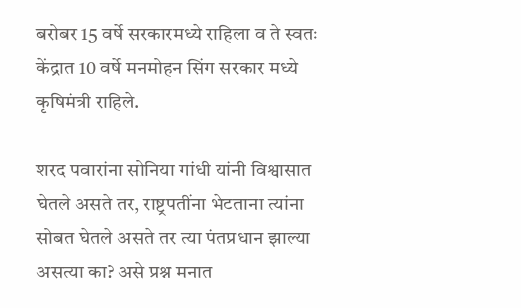बरोबर 15 वर्षे सरकारमध्ये राहिला व ते स्वतः केंद्रात 10 वर्षे मनमोहन सिंग सरकार मध्ये कृषिमंत्री राहिले.

शरद पवारांना सोनिया गांधी यांनी विश्वासात घेतले असते तर, राष्ट्रपतींना भेटताना त्यांना सोबत घेतले असते तर त्या पंतप्रधान झाल्या असत्या का? असे प्रश्न मनात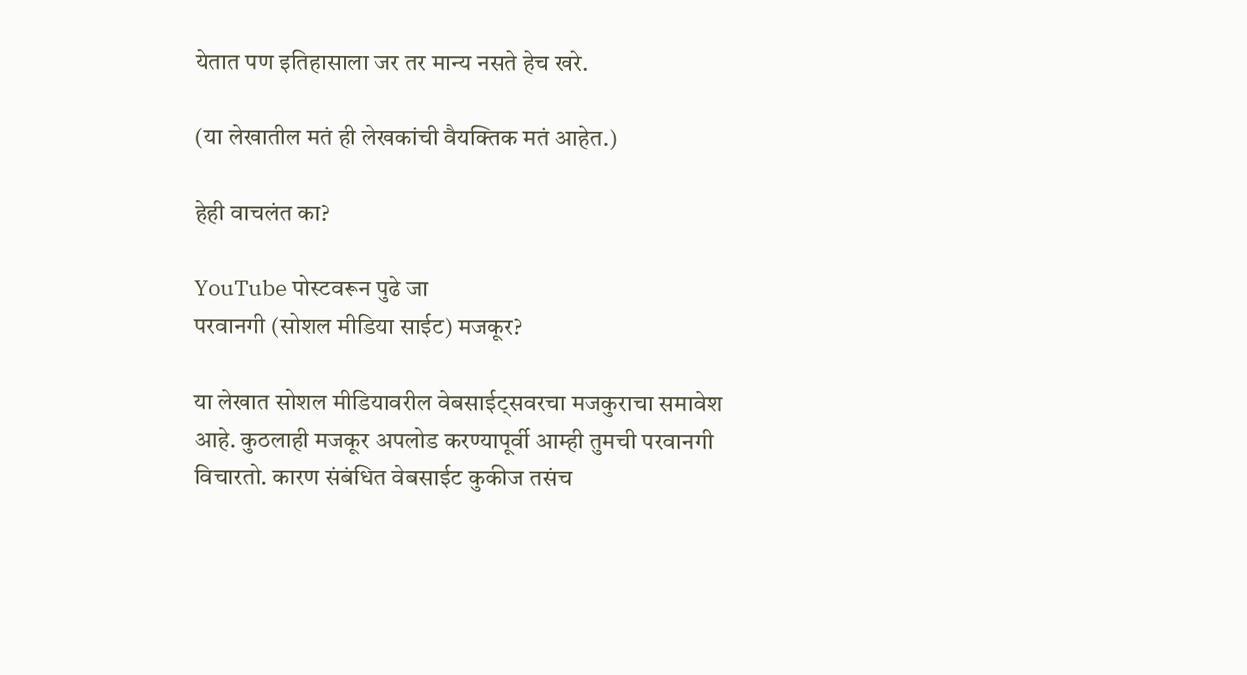येतात पण इतिहासाला जर तर मान्य नसते हेच खरे.

(या लेखातील मतं ही लेखकांची वैयक्तिक मतं आहेत.)

हेही वाचलंत का?

YouTube पोस्टवरून पुढे जा
परवानगी (सोशल मीडिया साईट) मजकूर?

या लेखात सोशल मीडियावरील वेबसाईट्सवरचा मजकुराचा समावेश आहे. कुठलाही मजकूर अपलोड करण्यापूर्वी आम्ही तुमची परवानगी विचारतो. कारण संबंधित वेबसाईट कुकीज तसंच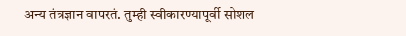अन्य तंत्रज्ञान वापरतं. तुम्ही स्वीकारण्यापूर्वी सोशल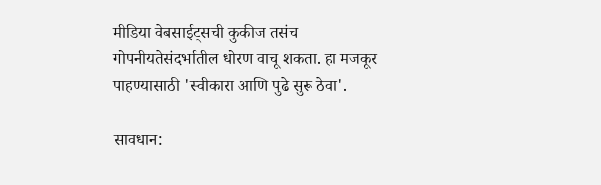मीडिया वेबसाईट्सची कुकीज तसंच गोपनीयतेसंदर्भातील धोरण वाचू शकता. हा मजकूर पाहण्यासाठी 'स्वीकारा आणि पुढे सुरू ठेवा'.

सावधान: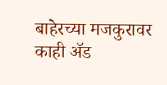बाहेरच्या मजकुरावर काही ॲड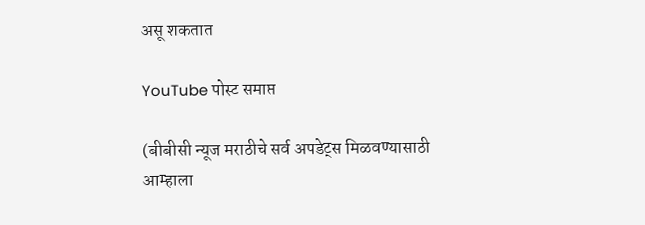असू शकतात

YouTube पोस्ट समाप्त

(बीबीसी न्यूज मराठीचे सर्व अपडेट्स मिळवण्यासाठी आम्हाला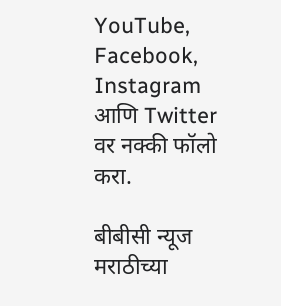YouTube, Facebook, Instagram आणि Twitter वर नक्की फॉलो करा.

बीबीसी न्यूज मराठीच्या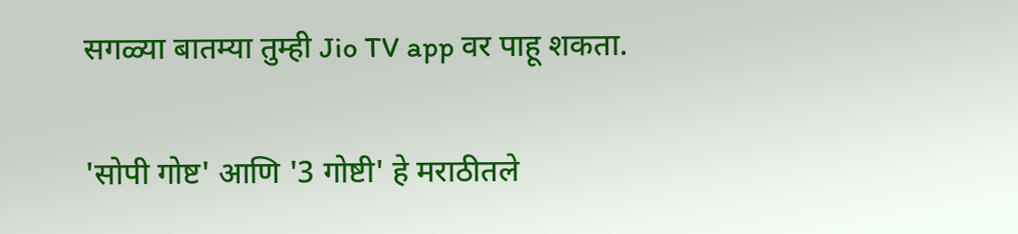सगळ्या बातम्या तुम्ही Jio TV app वर पाहू शकता.

'सोपी गोष्ट' आणि '3 गोष्टी' हे मराठीतले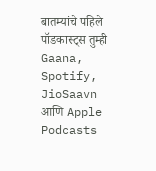बातम्यांचे पहिले पॉडकास्ट्स तुम्ही Gaana, Spotify, JioSaavn आणि Apple Podcasts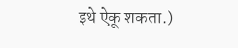इथे ऐकू शकता.)